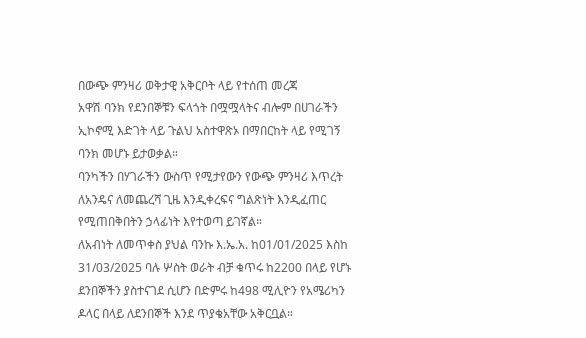በውጭ ምንዛሪ ወቅታዊ አቅርቦት ላይ የተሰጠ መረጃ
አዋሽ ባንክ የደንበኞቹን ፍላጎት በሟሟላትና ብሎም በሀገራችን ኢኮኖሚ እድገት ላይ ጉልህ አስተዋጽኦ በማበርከት ላይ የሚገኝ ባንክ መሆኑ ይታወቃል።
ባንካችን በሃገራችን ውስጥ የሚታየውን የውጭ ምንዛሪ እጥረት ለአንዴና ለመጨረሻ ጊዜ እንዲቀረፍና ግልጽነት እንዲፈጠር የሚጠበቅበትን ኃላፊነት እየተወጣ ይገኛል።
ለአብነት ለመጥቀስ ያህል ባንኩ እ.ኤ.አ. ከ01/01/2025 እስከ 31/03/2025 ባሉ ሦስት ወራት ብቻ ቁጥሩ ከ2200 በላይ የሆኑ ደንበኞችን ያስተናገደ ሲሆን በድምሩ ከ498 ሚሊዮን የአሜሪካን ዶላር በላይ ለደንበኞች እንደ ጥያቄአቸው አቅርቧል።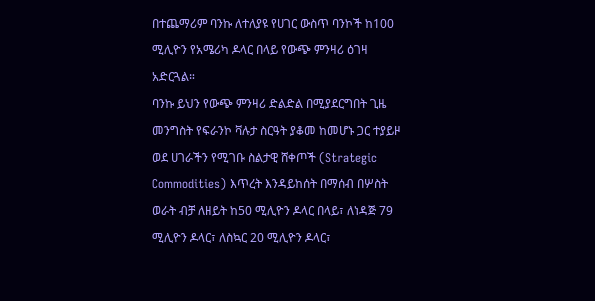በተጨማሪም ባንኩ ለተለያዩ የሀገር ውስጥ ባንኮች ከ100 ሚሊዮን የአሜሪካ ዶላር በላይ የውጭ ምንዛሪ ዕገዛ አድርጓል።
ባንኩ ይህን የውጭ ምንዛሪ ድልድል በሚያደርግበት ጊዜ መንግስት የፍራንኮ ቫሉታ ስርዓት ያቆመ ከመሆኑ ጋር ተያይዞ ወደ ሀገራችን የሚገቡ ስልታዊ ሸቀጦች (Strategic Commodities) እጥረት እንዳይከሰት በማሰብ በሦስት ወራት ብቻ ለዘይት ከ50 ሚሊዮን ዶላር በላይ፣ ለነዳጅ 79 ሚሊዮን ዶላር፣ ለስኳር 20 ሚሊዮን ዶላር፣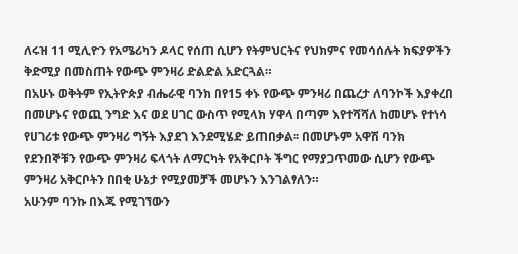ለሩዝ 11 ሚሊዮን የአሜሪካን ዶላር የሰጠ ሲሆን የትምህርትና የህክምና የመሳሰሉት ክፍያዎችን ቅድሚያ በመስጠት የውጭ ምንዛሪ ድልድል አድርጓል።
በአሁኑ ወቅትም የኢትዮጵያ ብሔራዊ ባንክ በየ15 ቀኑ የውጭ ምንዛሪ በጨረታ ለባንኮች እያቀረበ በመሆኑና የወጪ ንግድ እና ወደ ሀገር ውስጥ የሚላክ ሃዋላ በጣም እየተሻሻለ ከመሆኑ የተነሳ የሀገሪቱ የውጭ ምንዛሪ ግኝት እያደገ እንደሚሄድ ይጠበቃል፡፡ በመሆኑም አዋሽ ባንክ የደንበኞቹን የውጭ ምንዛሪ ፍላጎት ለማርካት የአቅርቦት ችግር የማያጋጥመው ሲሆን የውጭ ምንዛሪ አቅርቦትን በበቂ ሁኔታ የሚያመቻች መሆኑን እንገልፃለን።
አሁንም ባንኩ በእጁ የሚገኘውን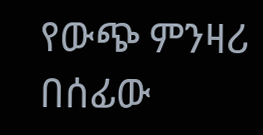የውጭ ምንዛሪ በሰፊው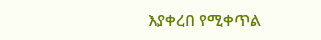እያቀረበ የሚቀጥል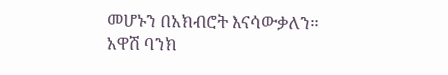መሆኑን በአክብሮት እናሳውቃለን።
አዋሽ ባንክ